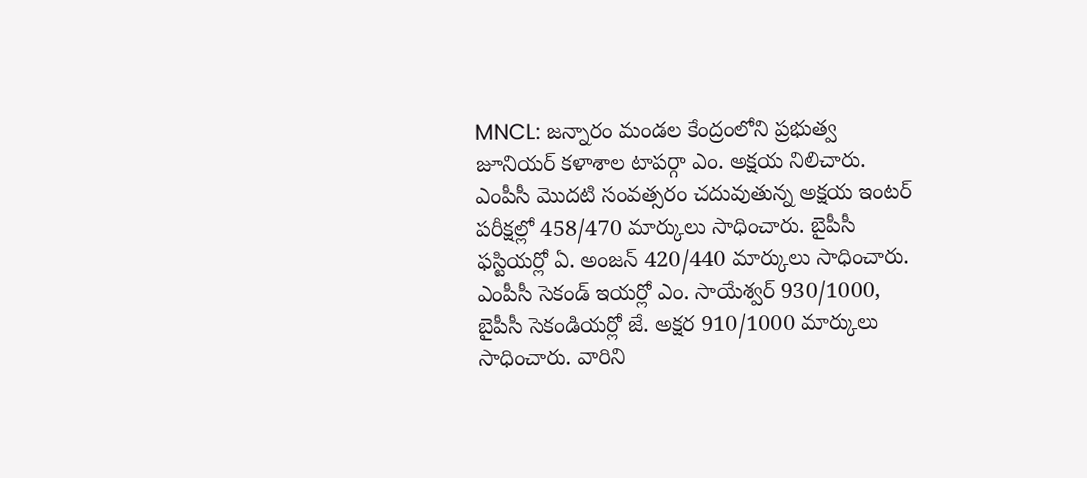MNCL: జన్నారం మండల కేంద్రంలోని ప్రభుత్వ జూనియర్ కళాశాల టాపర్గా ఎం. అక్షయ నిలిచారు. ఎంపీసీ మొదటి సంవత్సరం చదువుతున్న అక్షయ ఇంటర్ పరీక్షల్లో 458/470 మార్కులు సాధించారు. బైపీసీ ఫస్టియర్లో ఏ. అంజన్ 420/440 మార్కులు సాధించారు. ఎంపీసీ సెకండ్ ఇయర్లో ఎం. సాయేశ్వర్ 930/1000, బైపీసీ సెకండియర్లో జే. అక్షర 910/1000 మార్కులు సాధించారు. వారిని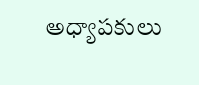అధ్యాపకులు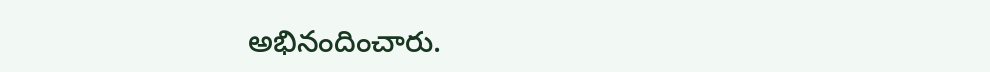అభినందించారు.